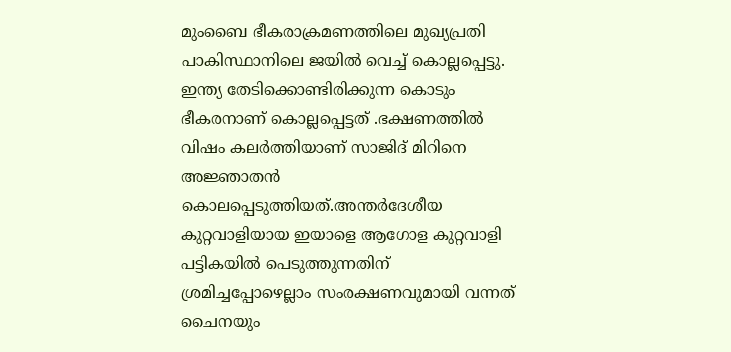മുംബൈ ഭീകരാക്രമണത്തിലെ മുഖ്യപ്രതി പാകിസ്ഥാനിലെ ജയിൽ വെച്ച് കൊല്ലപ്പെട്ടു.
ഇന്ത്യ തേടിക്കൊണ്ടിരിക്കുന്ന കൊടും ഭീകരനാണ് കൊല്ലപ്പെട്ടത് .ഭക്ഷണത്തിൽ വിഷം കലർത്തിയാണ് സാജിദ് മിറിനെ അജ്ഞാതൻ കൊലപ്പെടുത്തിയത്.അന്തർദേശീയ കുറ്റവാളിയായ ഇയാളെ ആഗോള കുറ്റവാളി പട്ടികയിൽ പെടുത്തുന്നതിന് ശ്രമിച്ചപ്പോഴെല്ലാം സംരക്ഷണവുമായി വന്നത് ചൈനയും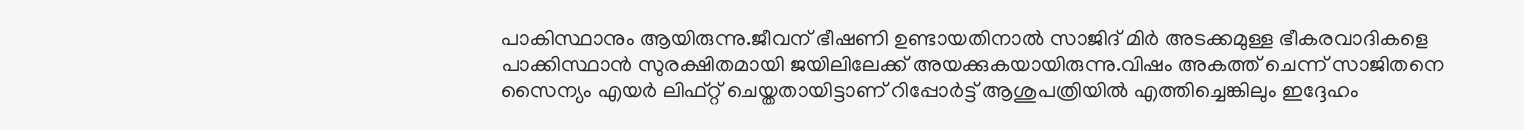പാകിസ്ഥാനും ആയിരുന്നു.ജീവന് ഭീഷണി ഉണ്ടായതിനാൽ സാജിദ് മിർ അടക്കമുള്ള ഭീകരവാദികളെ പാക്കിസ്ഥാൻ സുരക്ഷിതമായി ജയിലിലേക്ക് അയക്കുകയായിരുന്നു.വിഷം അകത്ത് ചെന്ന് സാജിതനെ സൈന്യം എയർ ലിഫ്റ്റ് ചെയ്തതായിട്ടാണ് റിപ്പോർട്ട് ആശുപത്രിയിൽ എത്തിച്ചെങ്കിലും ഇദ്ദേഹം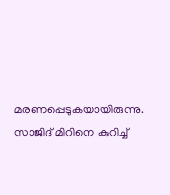മരണപ്പെടുകയായിരുന്നു. സാജിദ് മിറിനെ കുറിച്ച്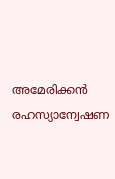അമേരിക്കൻ രഹസ്യാന്വേഷണ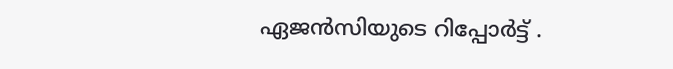ഏജൻസിയുടെ റിപ്പോർട്ട് .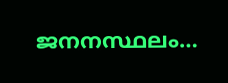ജനനസ്ഥലം…